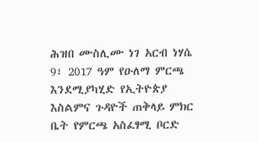ሕዝበ ሙስሊሙ ነገ አርብ ነሃሴ 9፣ 2017 ዓም የዑለማ ምርጫ እንደሚያካሂድ የኢትዮጵያ እስልምና ጉዳዮች ጠቅላይ ምክር ቤት የምርጫ አስፈፃሚ ቦርድ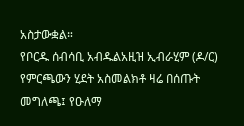አስታውቋል።
የቦርዱ ሰብሳቢ አብዱልአዚዝ ኢብራሂም (ዶ/ር) የምርጫውን ሂደት አስመልክቶ ዛሬ በሰጡት መግለጫ፤ የዑለማ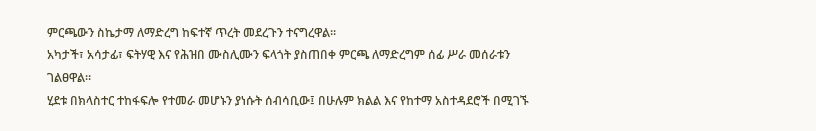ምርጫውን ስኬታማ ለማድረግ ከፍተኛ ጥረት መደረጉን ተናግረዋል።
አካታች፣ አሳታፊ፣ ፍትሃዊ እና የሕዝበ ሙስሊሙን ፍላጎት ያስጠበቀ ምርጫ ለማድረግም ሰፊ ሥራ መሰራቱን ገልፀዋል።
ሂደቱ በክላስተር ተከፋፍሎ የተመራ መሆኑን ያነሱት ሰብሳቢው፤ በሁሉም ክልል እና የከተማ አስተዳደሮች በሚገኙ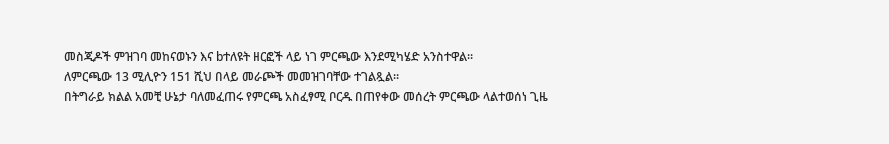መስጂዶች ምዝገባ መከናወኑን እና bተለዩት ዘርፎች ላይ ነገ ምርጫው እንደሚካሄድ አንስተዋል።
ለምርጫው 13 ሚሊዮን 151 ሺህ በላይ መራጮች መመዝገባቸው ተገልጿል።
በትግራይ ክልል አመቺ ሁኔታ ባለመፈጠሩ የምርጫ አስፈፃሚ ቦርዱ በጠየቀው መሰረት ምርጫው ላልተወሰነ ጊዜ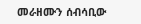መራዘሙን ሰብሳቢው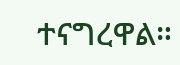ተናግረዋል።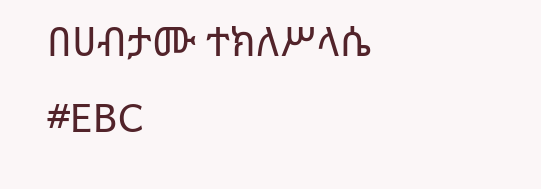በሀብታሙ ተክለሥላሴ
#EBC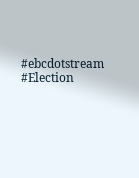#ebcdotstream #Election